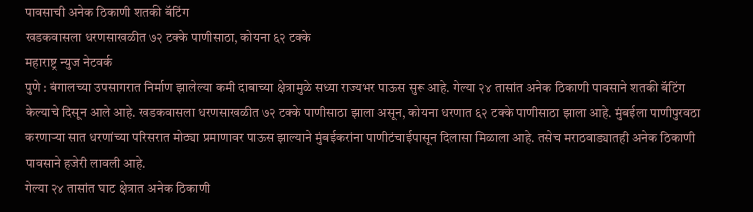पावसाची अनेक ठिकाणी शतकी बॅटिंग
खडकवासला धरणसाखळीत ७२ टक्के पाणीसाठा, कोयना ६२ टक्के
महाराष्ट्र न्युज नेटवर्क
पुणे : बंगालच्या उपसागरात निर्माण झालेल्या कमी दाबाच्या क्षेत्रामुळे सध्या राज्यभर पाऊस सुरू आहे. गेल्या २४ तासांत अनेक ठिकाणी पावसाने शतकी बॅटिंग केल्याचे दिसून आले आहे. खडकवासला धरणसाखळीत ७२ टक्के पाणीसाठा झाला असून, कोयना धरणात ६२ टक्के पाणीसाठा झाला आहे. मुंबईला पाणीपुरवठा करणाऱ्या सात धरणांच्या परिसरात मोठ्या प्रमाणावर पाऊस झाल्याने मुंबईकरांना पाणीटंचाईपासून दिलासा मिळाला आहे. तसेच मराठवाड्यातही अनेक ठिकाणी पावसाने हजेरी लावली आहे.
गेल्या २४ तासांत घाट क्षेत्रात अनेक ठिकाणी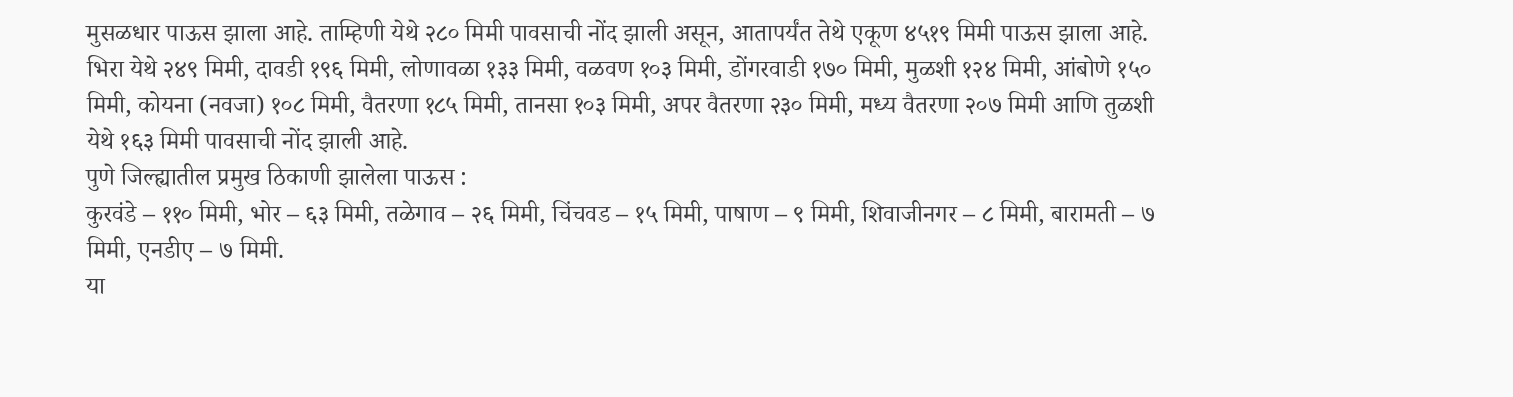मुसळधार पाऊस झाला आहे. ताम्हिणी येथे २८० मिमी पावसाची नोंद झाली असून, आतापर्यंत तेथे एकूण ४५१९ मिमी पाऊस झाला आहे. भिरा येथे २४९ मिमी, दावडी १९६ मिमी, लोणावळा १३३ मिमी, वळवण १०३ मिमी, डोंगरवाडी १७० मिमी, मुळशी १२४ मिमी, आंबोणे १५० मिमी, कोयना (नवजा) १०८ मिमी, वैतरणा १८५ मिमी, तानसा १०३ मिमी, अपर वैतरणा २३० मिमी, मध्य वैतरणा २०७ मिमी आणि तुळशी येथे १६३ मिमी पावसाची नोंद झाली आहे.
पुणे जिल्ह्यातील प्रमुख ठिकाणी झालेला पाऊस :
कुरवंडे – ११० मिमी, भोर – ६३ मिमी, तळेगाव – २६ मिमी, चिंचवड – १५ मिमी, पाषाण – ९ मिमी, शिवाजीनगर – ८ मिमी, बारामती – ७ मिमी, एनडीए – ७ मिमी.
या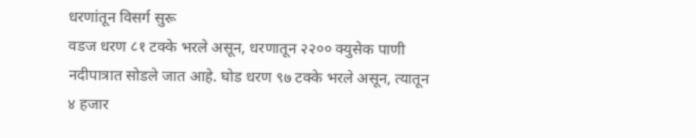धरणांतून विसर्ग सुरू
वडज धरण ८१ टक्के भरले असून, धरणातून २२०० क्युसेक पाणी नदीपात्रात सोडले जात आहे. घोड धरण ९७ टक्के भरले असून, त्यातून ४ हजार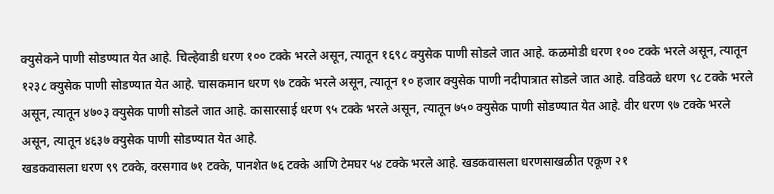क्युसेकने पाणी सोडण्यात येत आहे. चिल्हेवाडी धरण १०० टक्के भरले असून, त्यातून १६९८ क्युसेक पाणी सोडले जात आहे. कळमोडी धरण १०० टक्के भरले असून, त्यातून १२३८ क्युसेक पाणी सोडण्यात येत आहे. चासकमान धरण ९७ टक्के भरले असून, त्यातून १० हजार क्युसेक पाणी नदीपात्रात सोडले जात आहे. वडिवळे धरण ९८ टक्के भरले असून, त्यातून ४७०३ क्युसेक पाणी सोडले जात आहे. कासारसाई धरण ९५ टक्के भरले असून, त्यातून ७५० क्युसेक पाणी सोडण्यात येत आहे. वीर धरण ९७ टक्के भरले असून, त्यातून ४६३७ क्युसेक पाणी सोडण्यात येत आहे.
खडकवासला धरण ९९ टक्के, वरसगाव ७१ टक्के, पानशेत ७६ टक्के आणि टेमघर ५४ टक्के भरले आहे. खडकवासला धरणसाखळीत एकूण २१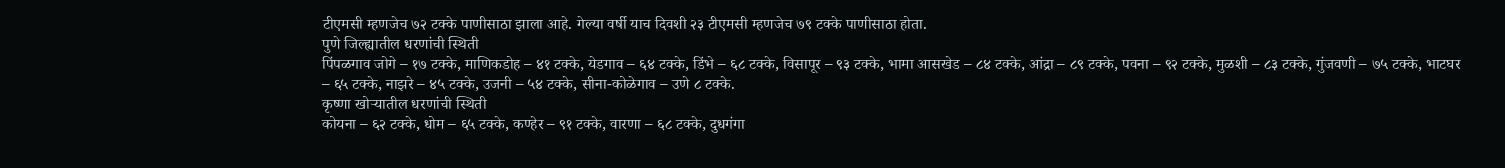टीएमसी म्हणजेच ७२ टक्के पाणीसाठा झाला आहे. गेल्या वर्षी याच दिवशी २३ टीएमसी म्हणजेच ७९ टक्के पाणीसाठा होता.
पुणे जिल्ह्यातील धरणांची स्थिती
पिंपळगाव जोगे – १७ टक्के, माणिकडोह – ४१ टक्के, येडगाव – ६४ टक्के, डिंभे – ६८ टक्के, विसापूर – ९३ टक्के, भामा आसखेड – ८४ टक्के, आंद्रा – ८९ टक्के, पवना – ९२ टक्के, मुळशी – ८३ टक्के, गुंजवणी – ७५ टक्के, भाटघर – ६५ टक्के, नाझरे – ४५ टक्के, उजनी – ५४ टक्के, सीना-कोळेगाव – उणे ८ टक्के.
कृष्णा खोऱ्यातील धरणांची स्थिती
कोयना – ६२ टक्के, धोम – ६५ टक्के, कण्हेर – ९१ टक्के, वारणा – ६८ टक्के, दुधगंगा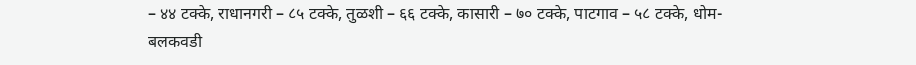– ४४ टक्के, राधानगरी – ८५ टक्के, तुळशी – ६६ टक्के, कासारी – ७० टक्के, पाटगाव – ५८ टक्के, धोम-बलकवडी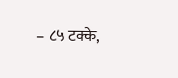– ८५ टक्के,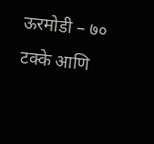ऊरमोडी – ७० टक्के आणि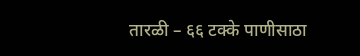तारळी – ६६ टक्के पाणीसाठा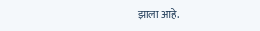झाला आहे.